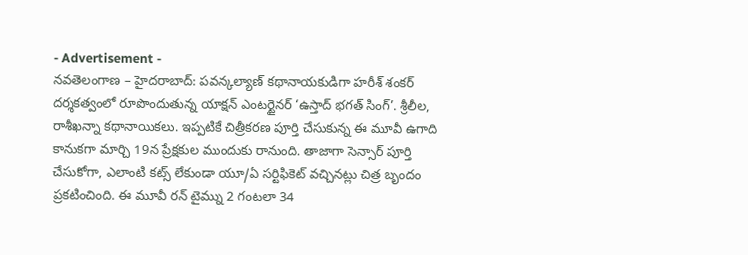- Advertisement -
నవతెలంగాణ – హైదరాబాద్: పవన్కల్యాణ్ కథానాయకుడిగా హరీశ్ శంకర్ దర్శకత్వంలో రూపొందుతున్న యాక్షన్ ఎంటర్టైనర్ ‘ఉస్తాద్ భగత్ సింగ్’. శ్రీలీల, రాశీఖన్నా కథానాయికలు. ఇప్పటికే చిత్రీకరణ పూర్తి చేసుకున్న ఈ మూవీ ఉగాది కానుకగా మార్చి 19న ప్రేక్షకుల ముందుకు రానుంది. తాజాగా సెన్సార్ పూర్తి చేసుకోగా, ఎలాంటి కట్స్ లేకుండా యూ/ఏ సర్టిఫికెట్ వచ్చినట్లు చిత్ర బృందం ప్రకటించింది. ఈ మూవీ రన్ టైమ్ను 2 గంటలా 34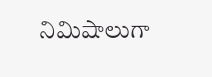నిమిషాలుగా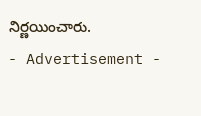నిర్ణయించారు.
- Advertisement -